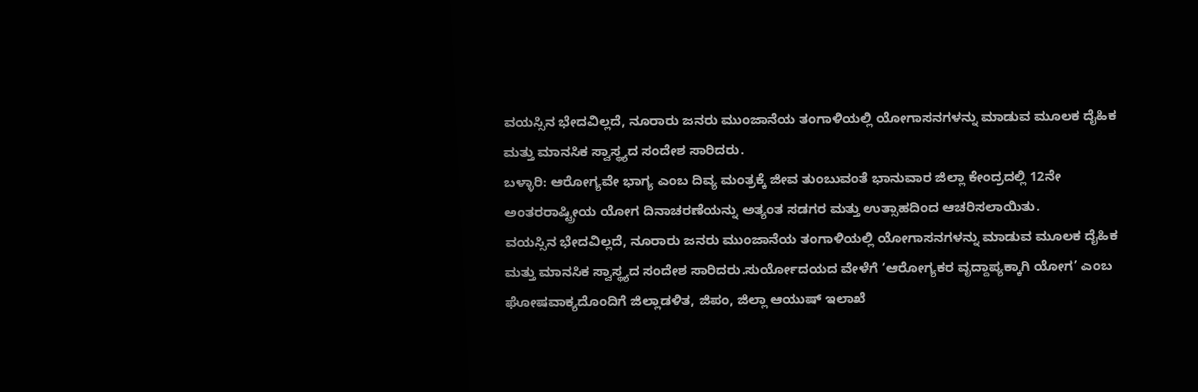ವಯಸ್ಸಿನ ಭೇದವಿಲ್ಲದೆ, ನೂರಾರು ಜನರು ಮುಂಜಾನೆಯ ತಂಗಾಳಿಯಲ್ಲಿ ಯೋಗಾಸನಗಳನ್ನು ಮಾಡುವ ಮೂಲಕ ದೈಹಿಕ ಮತ್ತು ಮಾನಸಿಕ ಸ್ವಾಸ್ಥ್ಯದ ಸಂದೇಶ ಸಾರಿದರು.
ಬಳ್ಳಾರಿ: ಆರೋಗ್ಯವೇ ಭಾಗ್ಯ ಎಂಬ ದಿವ್ಯ ಮಂತ್ರಕ್ಕೆ ಜೀವ ತುಂಬುವಂತೆ ಭಾನುವಾರ ಜಿಲ್ಲಾ ಕೇಂದ್ರದಲ್ಲಿ 12ನೇ ಅಂತರರಾಷ್ಟ್ರೀಯ ಯೋಗ ದಿನಾಚರಣೆಯನ್ನು ಅತ್ಯಂತ ಸಡಗರ ಮತ್ತು ಉತ್ಸಾಹದಿಂದ ಆಚರಿಸಲಾಯಿತು.
ವಯಸ್ಸಿನ ಭೇದವಿಲ್ಲದೆ, ನೂರಾರು ಜನರು ಮುಂಜಾನೆಯ ತಂಗಾಳಿಯಲ್ಲಿ ಯೋಗಾಸನಗಳನ್ನು ಮಾಡುವ ಮೂಲಕ ದೈಹಿಕ ಮತ್ತು ಮಾನಸಿಕ ಸ್ವಾಸ್ಥ್ಯದ ಸಂದೇಶ ಸಾರಿದರು.ಸುರ್ಯೋದಯದ ವೇಳೆಗೆ ‘ಆರೋಗ್ಯಕರ ವೃದ್ದಾಪ್ಯಕ್ಕಾಗಿ ಯೋಗ’ ಎಂಬ ಘೋಷವಾಕ್ಯದೊಂದಿಗೆ ಜಿಲ್ಲಾಡಳಿತ, ಜಿಪಂ, ಜಿಲ್ಲಾ ಆಯುಷ್ ಇಲಾಖೆ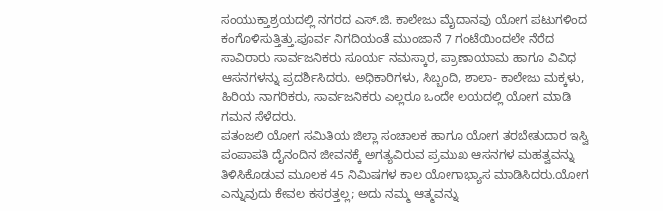ಸಂಯುಕ್ತಾಶ್ರಯದಲ್ಲಿ ನಗರದ ಎಸ್.ಜಿ. ಕಾಲೇಜು ಮೈದಾನವು ಯೋಗ ಪಟುಗಳಿಂದ ಕಂಗೊಳಿಸುತ್ತಿತ್ತು.ಪೂರ್ವ ನಿಗದಿಯಂತೆ ಮುಂಜಾನೆ 7 ಗಂಟೆಯಿಂದಲೇ ನೆರೆದ ಸಾವಿರಾರು ಸಾರ್ವಜನಿಕರು ಸೂರ್ಯ ನಮಸ್ಕಾರ, ಪ್ರಾಣಾಯಾಮ ಹಾಗೂ ವಿವಿಧ ಆಸನಗಳನ್ನು ಪ್ರದರ್ಶಿಸಿದರು. ಅಧಿಕಾರಿಗಳು, ಸಿಬ್ಬಂದಿ, ಶಾಲಾ- ಕಾಲೇಜು ಮಕ್ಕಳು, ಹಿರಿಯ ನಾಗರಿಕರು, ಸಾರ್ವಜನಿಕರು ಎಲ್ಲರೂ ಒಂದೇ ಲಯದಲ್ಲಿ ಯೋಗ ಮಾಡಿ ಗಮನ ಸೆಳೆದರು.
ಪತಂಜಲಿ ಯೋಗ ಸಮಿತಿಯ ಜಿಲ್ಲಾ ಸಂಚಾಲಕ ಹಾಗೂ ಯೋಗ ತರಬೇತುದಾರ ಇಸ್ವಿ ಪಂಪಾಪತಿ ದೈನಂದಿನ ಜೀವನಕ್ಕೆ ಅಗತ್ಯವಿರುವ ಪ್ರಮುಖ ಆಸನಗಳ ಮಹತ್ವವನ್ನು ತಿಳಿಸಿಕೊಡುವ ಮೂಲಕ 45 ನಿಮಿಷಗಳ ಕಾಲ ಯೋಗಾಭ್ಯಾಸ ಮಾಡಿಸಿದರು.ಯೋಗ ಎನ್ನುವುದು ಕೇವಲ ಕಸರತ್ತಲ್ಲ; ಅದು ನಮ್ಮ ಆತ್ಮವನ್ನು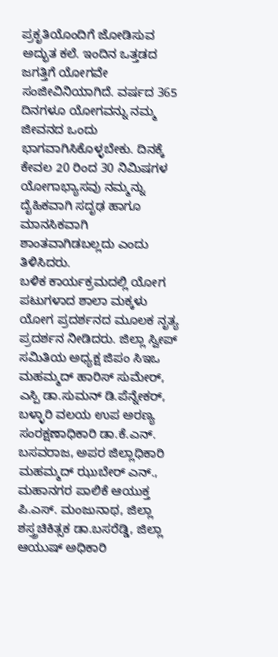ಪ್ರಕೃತಿಯೊಂದಿಗೆ ಜೋಡಿಸುವ ಅದ್ಭುತ ಕಲೆ. ಇಂದಿನ ಒತ್ತಡದ ಜಗತ್ತಿಗೆ ಯೋಗವೇ ಸಂಜೀವಿನಿಯಾಗಿದೆ. ವರ್ಷದ 365 ದಿನಗಳೂ ಯೋಗವನ್ನು ನಮ್ಮ ಜೀವನದ ಒಂದು ಭಾಗವಾಗಿಸಿಕೊಳ್ಳಬೇಕು. ದಿನಕ್ಕೆ ಕೇವಲ 20 ರಿಂದ 30 ನಿಮಿಷಗಳ ಯೋಗಾಭ್ಯಾಸವು ನಮ್ಮನ್ನು ದೈಹಿಕವಾಗಿ ಸದೃಢ ಹಾಗೂ ಮಾನಸಿಕವಾಗಿ ಶಾಂತವಾಗಿಡಬಲ್ಲದು ಎಂದು ತಿಳಿಸಿದರು.
ಬಳಿಕ ಕಾರ್ಯಕ್ರಮದಲ್ಲಿ ಯೋಗ ಪಟುಗಳಾದ ಶಾಲಾ ಮಕ್ಕಳು ಯೋಗ ಪ್ರದರ್ಶನದ ಮೂಲಕ ನೃತ್ಯ ಪ್ರದರ್ಶನ ನೀಡಿದರು. ಜಿಲ್ಲಾ ಸ್ವೀಪ್ ಸಮಿತಿಯ ಅಧ್ಯಕ್ಷ ಜಿಪಂ ಸಿಇಒ ಮಹಮ್ಮದ್ ಹಾರಿಸ್ ಸುಮೇರ್, ಎಸ್ಪಿ ಡಾ.ಸುಮನ್ ಡಿ.ಪೆನ್ನೇಕರ್, ಬಳ್ಳಾರಿ ವಲಯ ಉಪ ಅರಣ್ಯ ಸಂರಕ್ಷಣಾಧಿಕಾರಿ ಡಾ.ಕೆ.ಎನ್. ಬಸವರಾಜ, ಅಪರ ಜಿಲ್ಲಾಧಿಕಾರಿ ಮಹಮ್ಮದ್ ಝುಬೇರ್ ಎನ್., ಮಹಾನಗರ ಪಾಲಿಕೆ ಆಯುಕ್ತ ಪಿ.ಎಸ್. ಮಂಜುನಾಥ, ಜಿಲ್ಲಾ ಶಸ್ತ್ರಚಿಕಿತ್ಸಕ ಡಾ.ಬಸರೆಡ್ಡಿ, ಜಿಲ್ಲಾ ಆಯುಷ್ ಅಧಿಕಾರಿ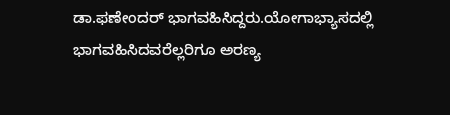ಡಾ.ಫಣೇಂದರ್ ಭಾಗವಹಿಸಿದ್ದರು.ಯೋಗಾಭ್ಯಾಸದಲ್ಲಿ ಭಾಗವಹಿಸಿದವರೆಲ್ಲರಿಗೂ ಅರಣ್ಯ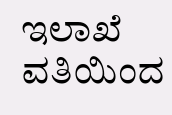ಇಲಾಖೆ ವತಿಯಿಂದ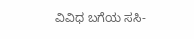ವಿವಿಧ ಬಗೆಯ ಸಸಿ-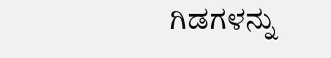ಗಿಡಗಳನ್ನು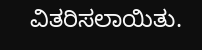ವಿತರಿಸಲಾಯಿತು.